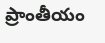ప్రాంతీయం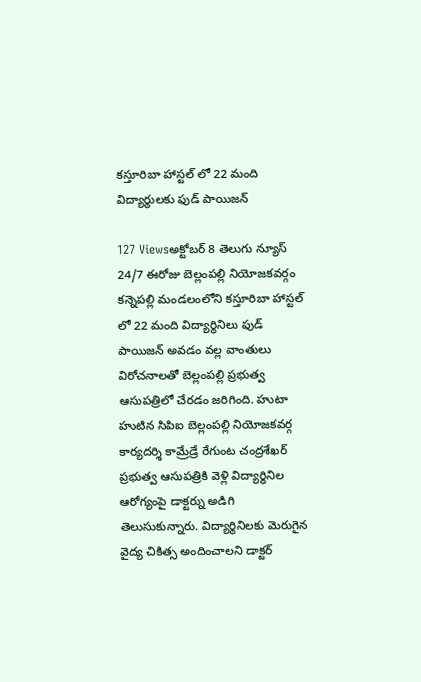కస్తూరిబా హాస్టల్ లో 22 మంది విద్యార్థులకు ఫుడ్ పాయిజన్

127 Viewsఅక్టోబర్ 8 తెలుగు న్యూస్ 24/7 ఈరోజు బెల్లంపల్లి నియోజకవర్గం కన్నెపల్లి మండలంలోని కస్తూరిబా హాస్టల్ లో 22 మంది విద్యార్థినిలు ఫుడ్ పాయిజన్ అవడం వల్ల వాంతులు విరోచనాలతో బెల్లంపల్లి ప్రభుత్వ ఆసుపత్రిలో చేరడం జరిగింది. హుటా హుటిన సిపిఐ బెల్లంపల్లి నియోజకవర్గ కార్యదర్శి కామ్రేడ్రే రేగుంట చంద్రశేఖర్  ప్రభుత్వ ఆసుపత్రికి వెళ్లి విద్యార్థినిల ఆరోగ్యంపై డాక్టర్ను అడిగి తెలుసుకున్నారు. విద్యార్థినిలకు మెరుగైన వైద్య చికిత్స అందించాలని డాక్టర్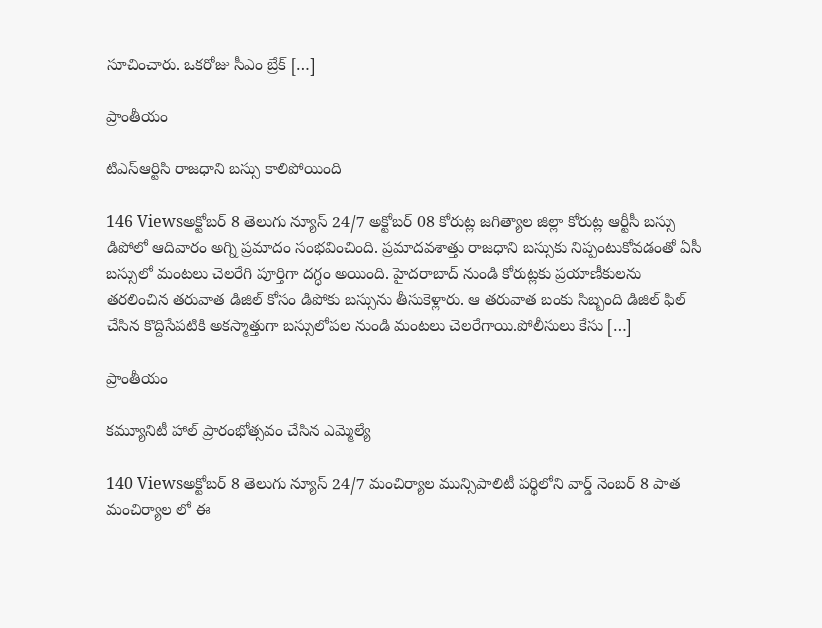సూచించారు. ఒకరోజు సీఎం బ్రేక్ […]

ప్రాంతీయం

టిఎస్ఆర్టిసి రాజధాని బస్సు కాలిపోయింది

146 Viewsఅక్టోబర్ 8 తెలుగు న్యూస్ 24/7 అక్టోబర్ 08 కోరుట్ల జగిత్యాల జిల్లా కోరుట్ల ఆర్టీసీ బస్సు డిపోలో ఆదివారం అగ్ని ప్రమాదం సంభవించింది. ప్రమాదవశాత్తు రాజధాని బస్సుకు నిప్పంటుకోవడంతో ఏసీ బస్సులో మంటలు చెలరేగి పూర్తిగా దగ్ధం అయింది. హైదరాబాద్ నుండి కోరుట్లకు ప్రయాణీకులను తరలించిన తరువాత డిజిల్ కోసం డిపోకు బస్సును తీసుకెళ్లారు. ఆ తరువాత బంకు సిబ్బంది డిజిల్ ఫిల్ చేసిన కొద్దిసేపటికి అకస్మాత్తుగా బస్సులోపల నుండి మంటలు చెలరేగాయి.పోలీసులు కేసు […]

ప్రాంతీయం

కమ్యూనిటీ హాల్ ప్రారంభోత్సవం చేసిన ఎమ్మెల్యే

140 Viewsఅక్టోబర్ 8 తెలుగు న్యూస్ 24/7 మంచిర్యాల మున్సిపాలిటీ పర్థిలోని వార్డ్ నెంబర్ 8 పాత మంచిర్యాల లో ఈ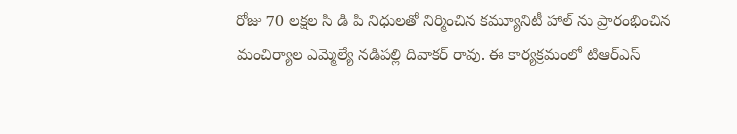రోజు 70 లక్షల సి డి పి నిధులతో నిర్మించిన కమ్యూనిటీ హాల్ ను ప్రారంభించిన మంచిర్యాల ఎమ్మెల్యే నడిపల్లి దివాకర్ రావు. ఈ కార్యక్రమంలో టిఆర్ఎస్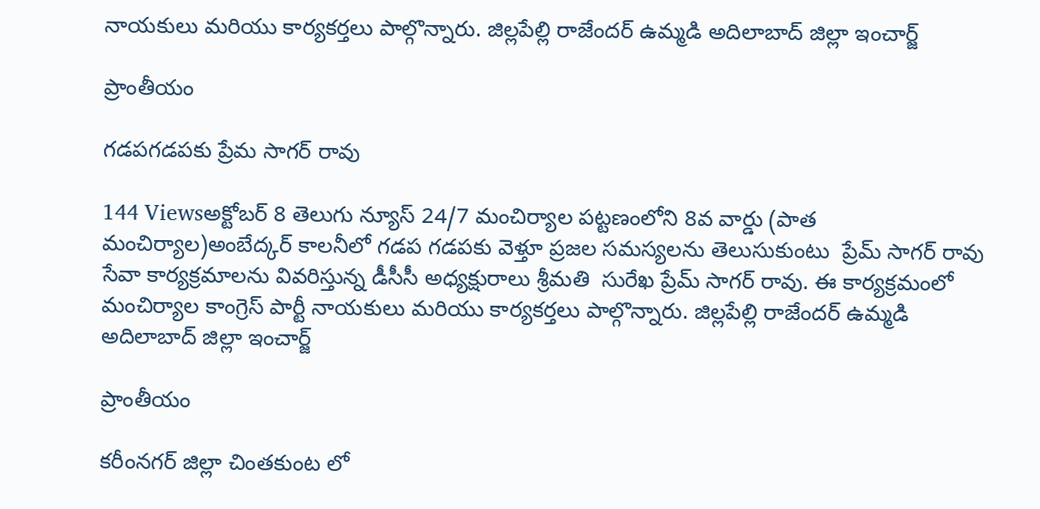నాయకులు మరియు కార్యకర్తలు పాల్గొన్నారు. జిల్లపేల్లి రాజేందర్ ఉమ్మడి అదిలాబాద్ జిల్లా ఇంచార్జ్

ప్రాంతీయం

గడపగడపకు ప్రేమ సాగర్ రావు

144 Viewsఅక్టోబర్ 8 తెలుగు న్యూస్ 24/7 మంచిర్యాల పట్టణంలోని 8వ వార్డు (పాత మంచిర్యాల)అంబేద్కర్ కాలనీలో గడప గడపకు వెళ్తూ ప్రజల సమస్యలను తెలుసుకుంటు  ప్రేమ్ సాగర్ రావు సేవా కార్యక్రమాలను వివరిస్తున్న డీసీసీ అధ్యక్షురాలు శ్రీమతి  సురేఖ ప్రేమ్ సాగర్ రావు. ఈ కార్యక్రమంలో మంచిర్యాల కాంగ్రెస్ పార్టీ నాయకులు మరియు కార్యకర్తలు పాల్గొన్నారు. జిల్లపేల్లి రాజేందర్ ఉమ్మడి అదిలాబాద్ జిల్లా ఇంచార్జ్

ప్రాంతీయం

కరీంనగర్ జిల్లా చింతకుంట లో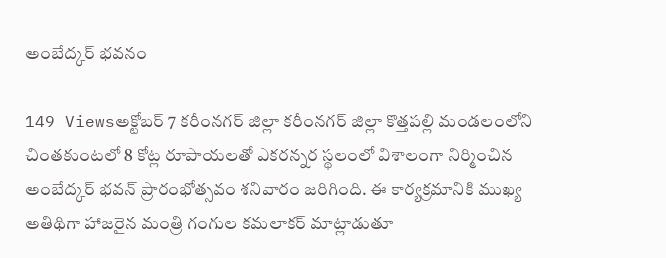అంబేద్కర్ భవనం

149 Viewsఅక్టోబర్ 7 కరీంనగర్ జిల్లా కరీంనగర్‌ జిల్లా కొత్తపల్లి మండలంలోని చింతకుంటలో 8 కోట్ల రూపాయలతో ఎకరన్నర స్థలంలో విశాలంగా నిర్మించిన అంబేద్కర్ భవన్‌ ప్రారంభోత్సవం శనివారం జరిగింది. ఈ కార్యక్రమానికి ముఖ్య అతిథిగా హాజరైన మంత్రి గంగుల కమలాకర్ మాట్లాడుతూ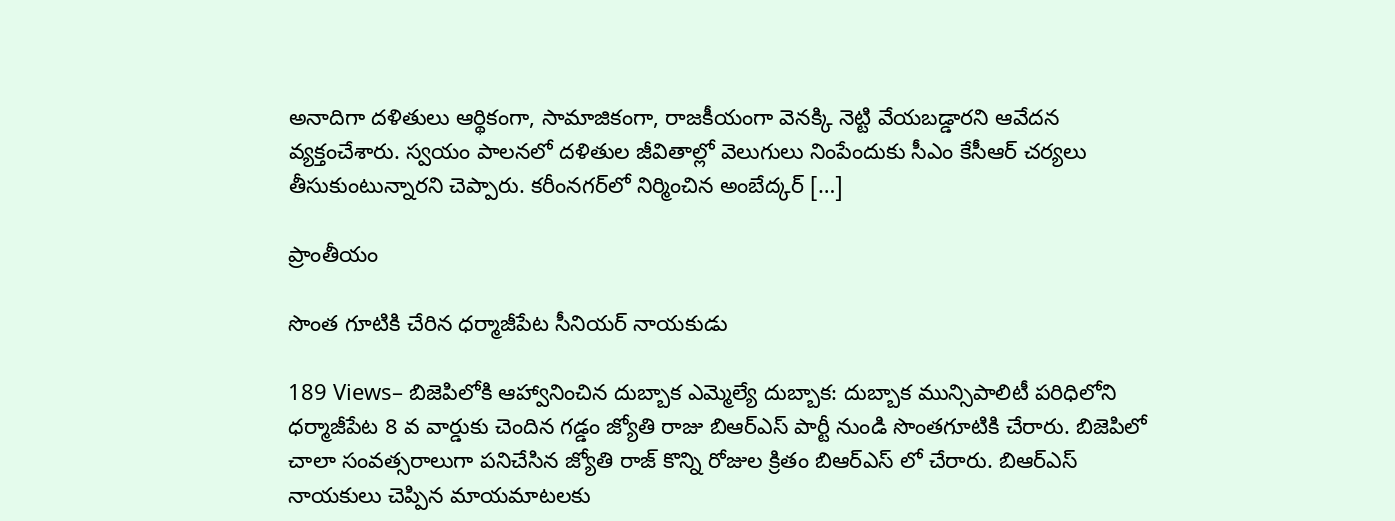అనాదిగా దళితులు ఆర్థికంగా, సామాజికంగా, రాజకీయంగా వెనక్కి నెట్టి వేయబడ్డారని ఆవేదన వ్యక్తంచేశారు. స్వయం పాలనలో దళితుల జీవితాల్లో వెలుగులు నింపేందుకు సీఎం కేసీఆర్ చర్యలు తీసుకుంటున్నారని చెప్పారు. కరీంనగర్‌లో నిర్మించిన అంబేద్కర్ […]

ప్రాంతీయం

సొంత గూటికి చేరిన ధర్మాజీపేట సీనియర్ నాయకుడు

189 Views– బిజెపిలోకి ఆహ్వానించిన దుబ్బాక ఎమ్మెల్యే దుబ్బాక: దుబ్బాక మున్సిపాలిటీ పరిధిలోని ధర్మాజీపేట 8 వ వార్డుకు చెందిన గడ్డం జ్యోతి రాజు బిఆర్ఎస్ పార్టీ నుండి సొంతగూటికి చేరారు. బిజెపిలో చాలా సంవత్సరాలుగా పనిచేసిన జ్యోతి రాజ్ కొన్ని రోజుల క్రితం బిఆర్ఎస్ లో చేరారు. బిఆర్ఎస్ నాయకులు చెప్పిన మాయమాటలకు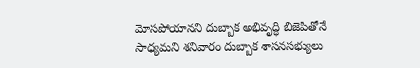మోసపోయానని దుబ్బాక అభివృద్ధి బిజెపితోనే సాధ్యమని శనివారం దుబ్బాక శాసనసభ్యులు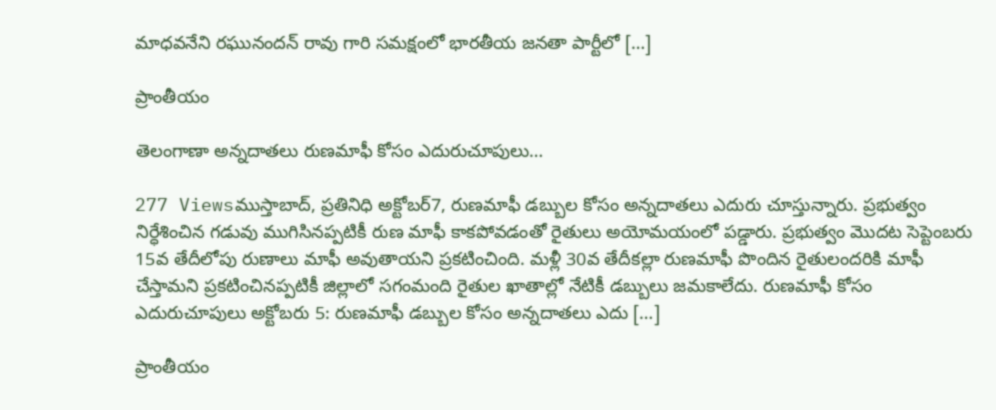మాధవనేని రఘునందన్ రావు గారి సమక్షంలో భారతీయ జనతా పార్టీలో […]

ప్రాంతీయం

తెలంగాణా అన్నదాతలు రుణమాఫీ కోసం ఎదురుచూపులు…

277 Viewsముస్తాబాద్, ప్రతినిధి అక్టోబర్7, రుణమాఫీ డబ్బుల కోసం అన్నదాతలు ఎదురు చూస్తున్నారు. ప్రభుత్వం నిర్ధేశించిన గడువు ముగిసినప్పటికీ రుణ మాఫీ కాకపోవడంతో రైతులు అయోమయంలో పడ్డారు. ప్రభుత్వం మొదట సెప్టెంబరు 15వ తేదీలోపు రుణాలు మాఫీ అవుతాయని ప్రకటించింది. మళ్లీ 30వ తేదీకల్లా రుణమాఫీ పొందిన రైతులందరికి మాఫీ చేస్తామని ప్రకటించినప్పటికీ జిల్లాలో సగంమంది రైతుల ఖాతాల్లో నేటికీ డబ్బులు జమకాలేదు. రుణమాఫీ కోసం ఎదురుచూపులు అక్టోబరు 5: రుణమాఫీ డబ్బుల కోసం అన్నదాతలు ఎదు […]

ప్రాంతీయం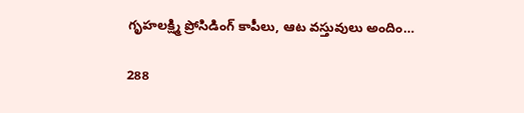గృహలక్ష్మి ప్రోసిడింగ్ కాపీలు, ఆట వస్తువులు అందిం…

288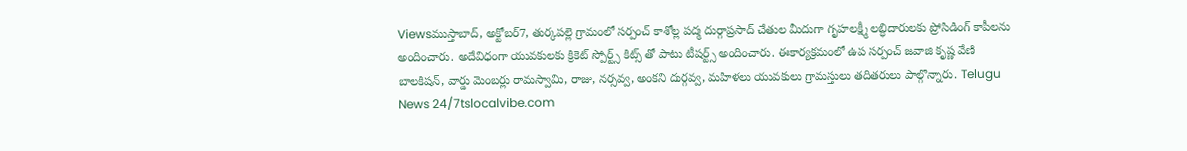Viewsముస్తాబాద్, అక్టోబర్7, తుర్కపల్లె గ్రామంలో సర్పంచ్ కాశోల్ల పద్మ దుర్గాప్రసాద్ చేతుల మీదుగా గృహలక్ష్మీ లబ్ధిదారులకు ప్రోసిడింగ్ కాపీలను అందించారు. అదేవిధంగా యువకులకు క్రికెట్ స్పోర్ట్స్ కిట్స్ తో పాటు టీషర్ట్స్ అందించారు. ఈకార్యక్రమంలో ఉప సర్పంచ్ జవాజి కృష్ణ వేణి బాలకిషన్, వార్డు మెంబర్లు రామస్వామి, రాజు, నర్సవ్వ, అంకని దుర్గవ్వ, మహిళలు యువకులు గ్రామస్తులు తదితరులు పాల్గొన్నారు. Telugu News 24/7tslocalvibe.com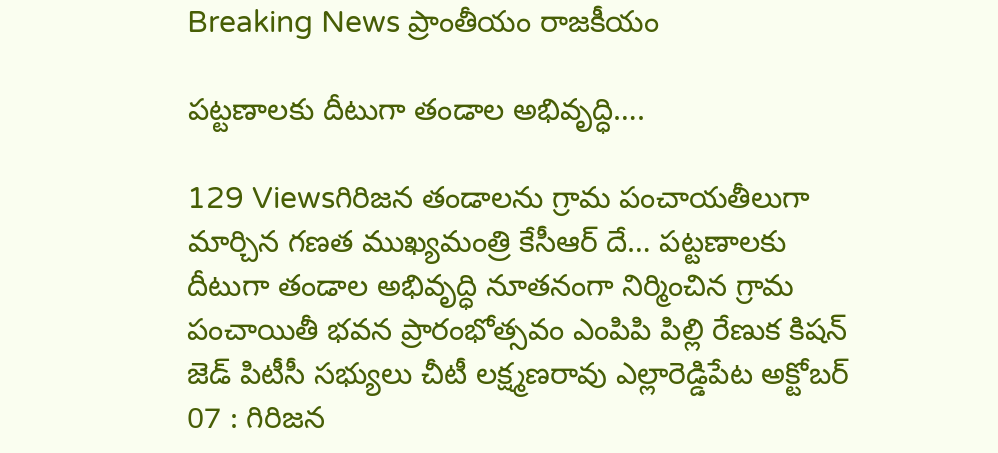Breaking News ప్రాంతీయం రాజకీయం

పట్టణాలకు దీటుగా తండాల అభివృద్ధి….

129 Viewsగిరిజన తండాలను గ్రామ పంచాయతీలుగా మార్చిన గణత ముఖ్యమంత్రి కేసీఆర్ దే… పట్టణాలకు దీటుగా తండాల అభివృద్ధి నూతనంగా నిర్మించిన గ్రామ పంచాయితీ భవన ప్రారంభోత్సవం ఎంపిపి పిల్లి రేణుక కిషన్ జెడ్ పిటీసీ సభ్యులు చీటీ లక్ష్మణరావు ఎల్లారెడ్డిపేట అక్టోబర్ 07 : గిరిజన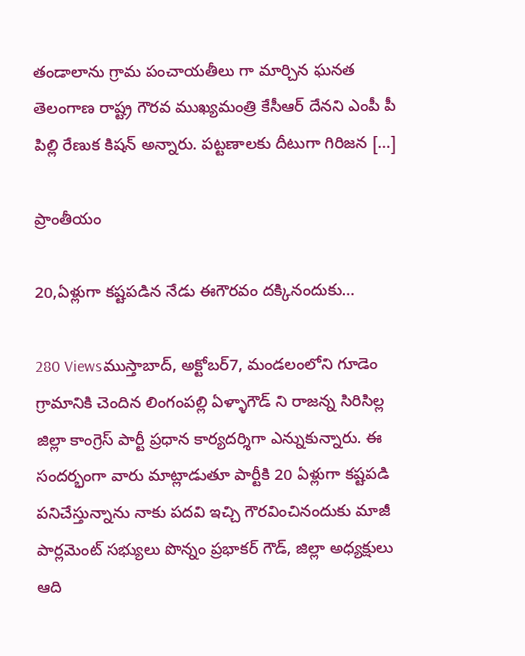తండాలాను గ్రామ పంచాయతీలు గా మార్చిన ఘనత తెలంగాణ రాష్ట్ర గౌరవ ముఖ్యమంత్రి కేసీఆర్ దేనని ఎంపీ పీ పిల్లి రేణుక కిషన్ అన్నారు. పట్టణాలకు దీటుగా గిరిజన […]

ప్రాంతీయం

20,ఏళ్లుగా కష్టపడిన నేడు ఈగౌరవం దక్కినందుకు…

280 Viewsముస్తాబాద్, అక్టోబర్7, మండలంలోని గూడెం గ్రామానికి చెందిన లింగంపల్లి ఏళ్ళాగౌడ్ ని రాజన్న సిరిసిల్ల జిల్లా కాంగ్రెస్ పార్టీ ప్రధాన కార్యదర్శిగా ఎన్నుకున్నారు. ఈ సందర్భంగా వారు మాట్లాడుతూ పార్టీకి 20 ఏళ్లుగా కష్టపడి పనిచేస్తున్నాను నాకు పదవి ఇచ్చి గౌరవించినందుకు మాజీ పార్లమెంట్ సభ్యులు పొన్నం ప్రభాకర్ గౌడ్, జిల్లా అధ్యక్షులు ఆది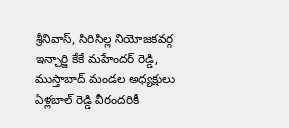శ్రీనివాస్, సిరిసిల్ల నియోజకవర్గ ఇన్చార్జి కేకే మహేందర్ రెడ్డి, ముస్తాబాద్ మండల అధ్యక్షులు ఏళ్లబాల్ రెడ్డి వీరందరికీ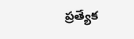ప్రత్యేక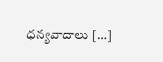ధన్యవాదాలు […]